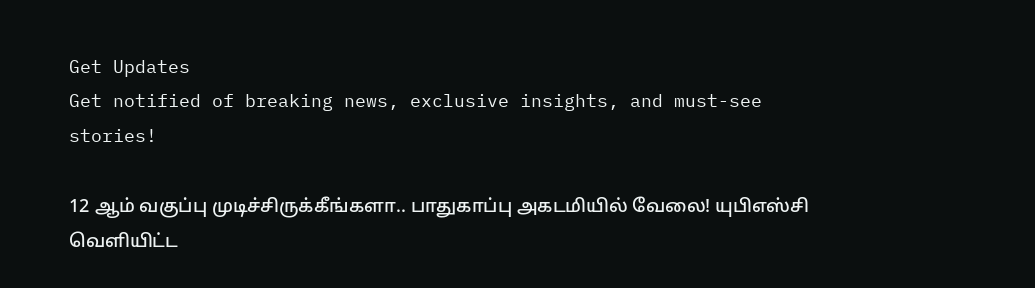Get Updates
Get notified of breaking news, exclusive insights, and must-see stories!

12 ஆம் வகுப்பு முடிச்சிருக்கீங்களா.. பாதுகாப்பு அகடமியில் வேலை! யுபிஎஸ்சி வெளியிட்ட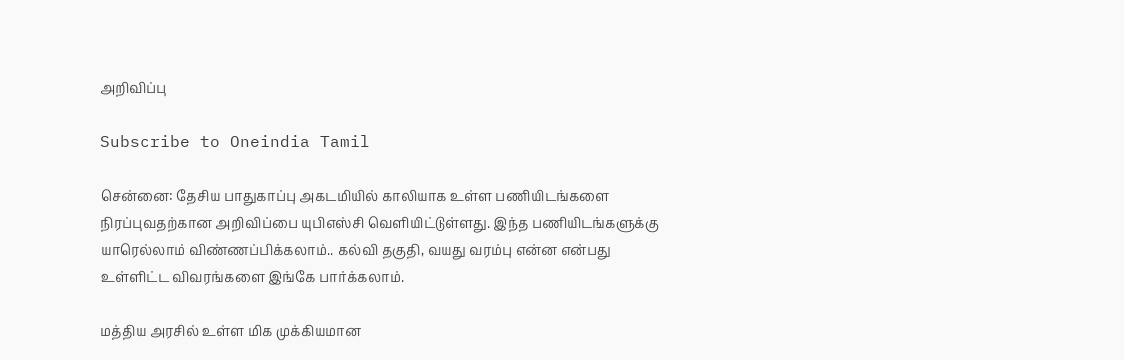அறிவிப்பு

Subscribe to Oneindia Tamil

சென்னை: தேசிய பாதுகாப்பு அகடமியில் காலியாக உள்ள பணியிடங்களை நிரப்புவதற்கான அறிவிப்பை யுபிஎஸ்சி வெளியிட்டுள்ளது. இந்த பணியிடங்களுக்கு யாரெல்லாம் விண்ணப்பிக்கலாம்.. கல்வி தகுதி, வயது வரம்பு என்ன என்பது உள்ளிட்ட விவரங்களை இங்கே பார்க்கலாம்.

மத்திய அரசில் உள்ள மிக முக்கியமான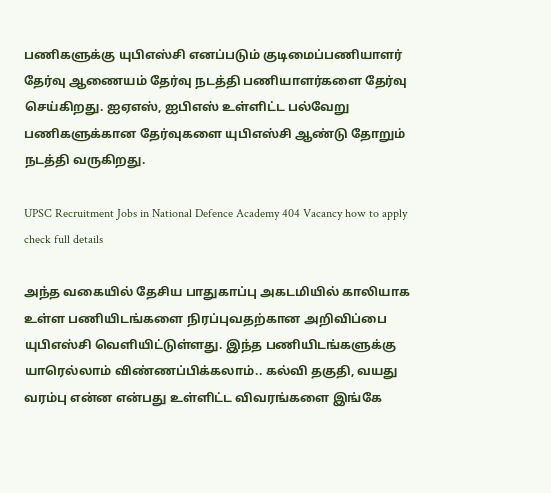பணிகளுக்கு யுபிஎஸ்சி எனப்படும் குடிமைப்பணியாளர் தேர்வு ஆணையம் தேர்வு நடத்தி பணியாளர்களை தேர்வு செய்கிறது. ஐஏஎஸ், ஐபிஎஸ் உள்ளிட்ட பல்வேறு பணிகளுக்கான தேர்வுகளை யுபிஎஸ்சி ஆண்டு தோறும் நடத்தி வருகிறது.

UPSC Recruitment Jobs in National Defence Academy 404 Vacancy how to apply check full details

அந்த வகையில் தேசிய பாதுகாப்பு அகடமியில் காலியாக உள்ள பணியிடங்களை நிரப்புவதற்கான அறிவிப்பை யுபிஎஸ்சி வெளியிட்டுள்ளது. இந்த பணியிடங்களுக்கு யாரெல்லாம் விண்ணப்பிக்கலாம்.. கல்வி தகுதி, வயது வரம்பு என்ன என்பது உள்ளிட்ட விவரங்களை இங்கே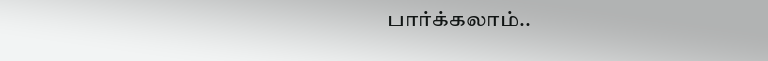பார்க்கலாம்..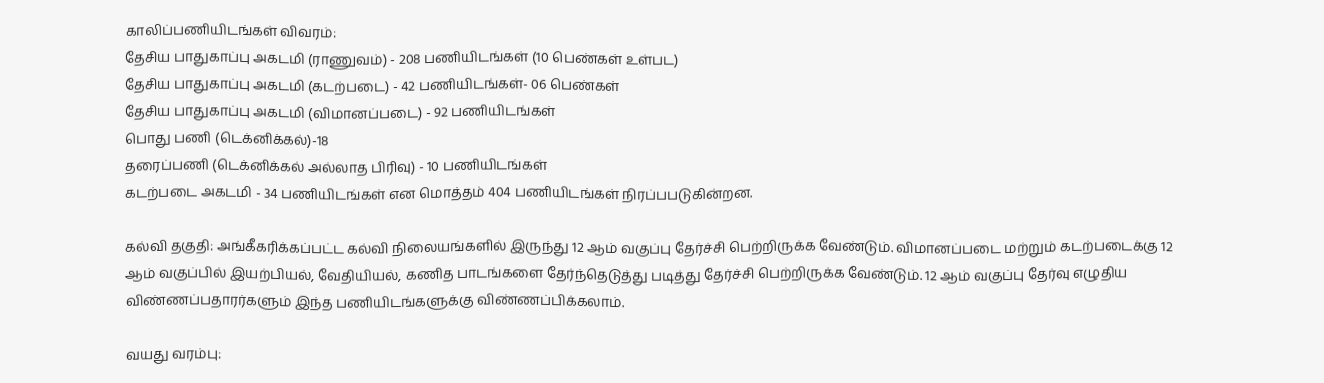காலிப்பணியிடங்கள் விவரம்:
தேசிய பாதுகாப்பு அகடமி (ராணுவம்) - 208 பணியிடங்கள் (10 பெண்கள் உள்பட)
தேசிய பாதுகாப்பு அகடமி (கடற்படை) - 42 பணியிடங்கள்- 06 பெண்கள்
தேசிய பாதுகாப்பு அகடமி (விமானப்படை) - 92 பணியிடங்கள்
பொது பணி (டெக்னிக்கல்)-18
தரைப்பணி (டெக்னிக்கல் அல்லாத பிரிவு) - 10 பணியிடங்கள்
கடற்படை அகடமி - 34 பணியிடங்கள் என மொத்தம் 404 பணியிடங்கள் நிரப்பபடுகின்றன.

கல்வி தகுதி: அங்கீகரிக்கப்பட்ட கல்வி நிலையங்களில் இருந்து 12 ஆம் வகுப்பு தேர்ச்சி பெற்றிருக்க வேண்டும். விமானப்படை மற்றும் கடற்படைக்கு 12 ஆம் வகுப்பில் இயற்பியல், வேதியியல், கணித பாடங்களை தேர்ந்தெடுத்து படித்து தேர்ச்சி பெற்றிருக்க வேண்டும். 12 ஆம் வகுப்பு தேர்வு எழுதிய விண்ணப்பதாரர்களும் இந்த பணியிடங்களுக்கு விண்ணப்பிக்கலாம்.

வயது வரம்பு: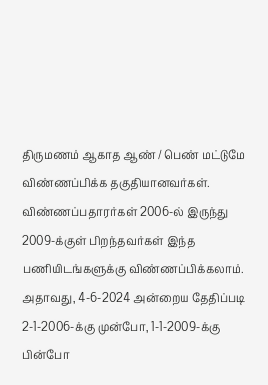திருமணம் ஆகாத ஆண் / பெண் மட்டுமே விண்ணப்பிக்க தகுதியானவர்கள். விண்ணப்பதாரர்கள் 2006-ல் இருந்து 2009-க்குள் பிறந்தவர்கள் இந்த பணியிடங்களுக்கு விண்ணப்பிக்கலாம். அதாவது, 4-6-2024 அன்றைய தேதிப்படி 2-1-2006-க்கு முன்போ, 1-1-2009-க்கு பின்போ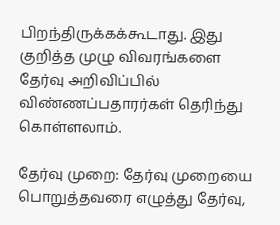பிறந்திருக்கக்கூடாது. இது குறித்த முழு விவரங்களை தேர்வு அறிவிப்பில் விண்ணப்பதாரர்கள் தெரிந்து கொள்ளலாம்.

தேர்வு முறை: தேர்வு முறையை பொறுத்தவரை எழுத்து தேர்வு,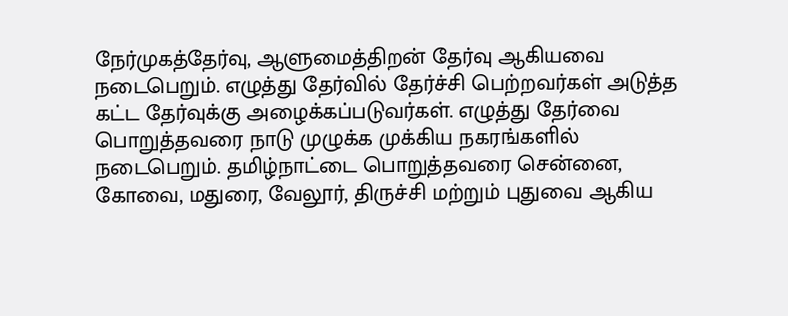நேர்முகத்தேர்வு, ஆளுமைத்திறன் தேர்வு ஆகியவை நடைபெறும். எழுத்து தேர்வில் தேர்ச்சி பெற்றவர்கள் அடுத்த கட்ட தேர்வுக்கு அழைக்கப்படுவர்கள். எழுத்து தேர்வை பொறுத்தவரை நாடு முழுக்க முக்கிய நகரங்களில் நடைபெறும். தமிழ்நாட்டை பொறுத்தவரை சென்னை, கோவை, மதுரை, வேலூர், திருச்சி மற்றும் புதுவை ஆகிய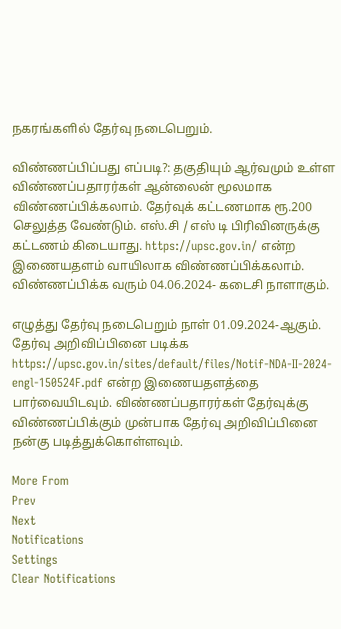நகரங்களில் தேர்வு நடைபெறும்.

விண்ணப்பிப்பது எப்படி?: தகுதியும் ஆர்வமும் உள்ள விண்ணப்பதாரர்கள் ஆன்லைன் மூலமாக விண்ணப்பிக்கலாம். தேர்வுக் கட்டணமாக ரூ.200 செலுத்த வேண்டும். எஸ்.சி / எஸ் டி பிரிவினருக்கு கட்டணம் கிடையாது. https://upsc.gov.in/ என்ற இணையதளம் வாயிலாக விண்ணப்பிக்கலாம். விண்ணப்பிக்க வரும் 04.06.2024- கடைசி நாளாகும்.

எழுத்து தேர்வு நடைபெறும் நாள் 01.09.2024-ஆகும். தேர்வு அறிவிப்பினை படிக்க https://upsc.gov.in/sites/default/files/Notif-NDA-II-2024-engl-150524F.pdf என்ற இணையதளத்தை பார்வையிடவும். விண்ணப்பதாரர்கள் தேர்வுக்கு விண்ணப்பிக்கும் முன்பாக தேர்வு அறிவிப்பினை நன்கு படித்துக்கொள்ளவும்.

More From
Prev
Next
Notifications
Settings
Clear Notifications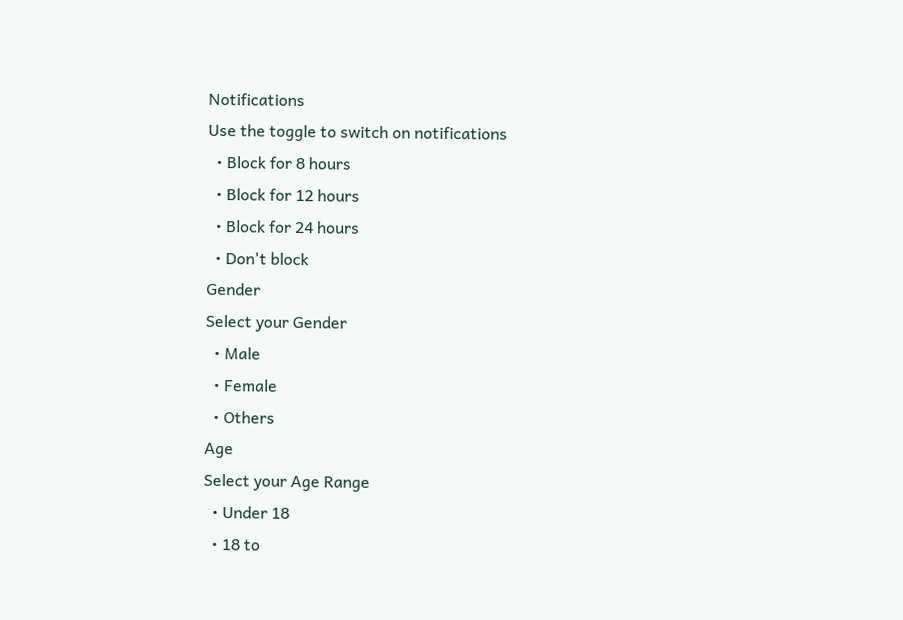Notifications
Use the toggle to switch on notifications
  • Block for 8 hours
  • Block for 12 hours
  • Block for 24 hours
  • Don't block
Gender
Select your Gender
  • Male
  • Female
  • Others
Age
Select your Age Range
  • Under 18
  • 18 to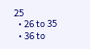25
  • 26 to 35
  • 36 to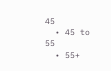45
  • 45 to 55
  • 55+